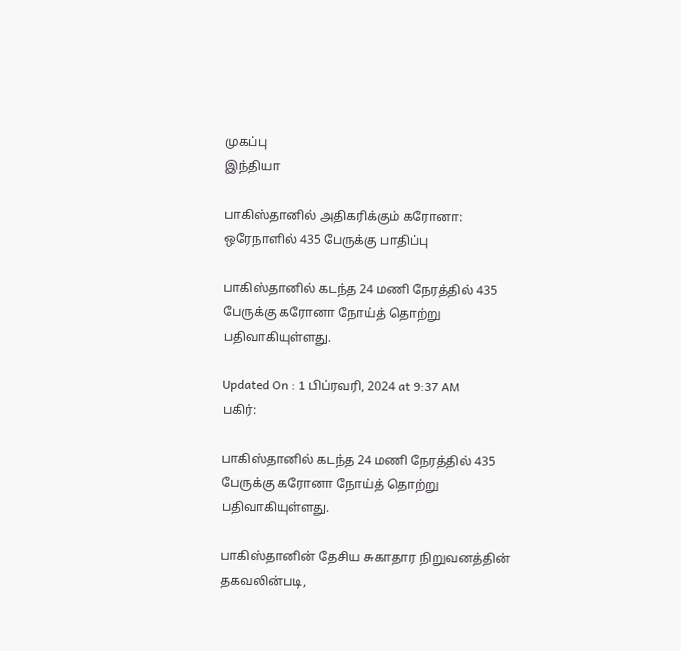முகப்பு
இந்தியா

பாகிஸ்தானில் அதிகரிக்கும் கரோனா: ஒரேநாளில் 435 பேருக்கு பாதிப்பு

பாகிஸ்தானில் கடந்த 24 மணி நேரத்தில் 435 பேருக்கு கரோனா நோய்த் தொற்று பதிவாகியுள்ளது.

Updated On : 1 பிப்ரவரி, 2024 at 9:37 AM
பகிர்:

பாகிஸ்தானில் கடந்த 24 மணி நேரத்தில் 435 பேருக்கு கரோனா நோய்த் தொற்று பதிவாகியுள்ளது.

பாகிஸ்தானின் தேசிய சுகாதார நிறுவனத்தின் தகவலின்படி,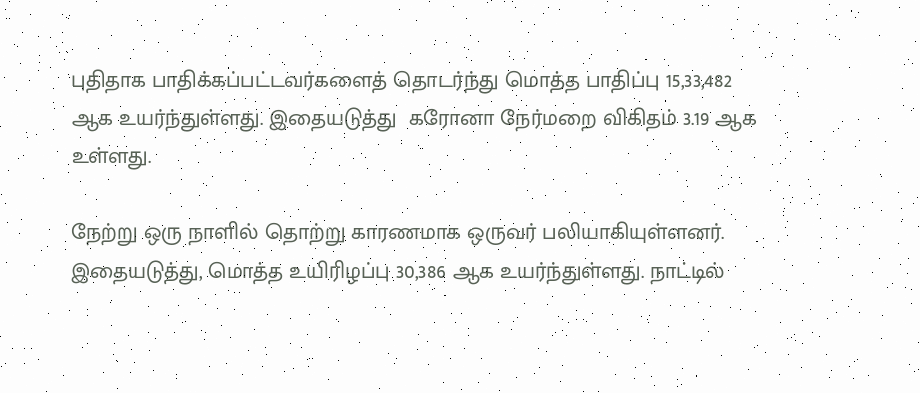புதிதாக பாதிக்கப்பட்டவர்களைத் தொடர்ந்து மொத்த பாதிப்பு 15,33,482 ஆக உயர்ந்துள்ளது. இதையடுத்து  கரோனா நேர்மறை விகிதம் 3.19 ஆக உள்ளது.

நேற்று ஒரு நாளில் தொற்று காரணமாக ஒருவர் பலியாகியுள்ளனர். இதையடுத்து, மொத்த உயிரிழப்பு 30,386 ஆக உயர்ந்துள்ளது. நாட்டில்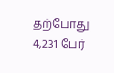தற்போது 4,231 பேர்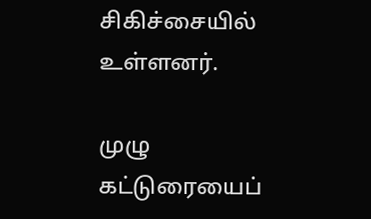சிகிச்சையில் உள்ளனர்.

முழு கட்டுரையைப்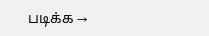படிக்க →